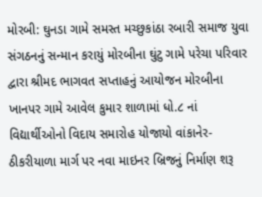મોરબી: ઘુનડા ગામે સમસ્ત મચ્છુકાંઠા રબારી સમાજ યુવા સંગઠનનું સન્માન કરાયું મોરબીના ઘુંટુ ગામે પરેચા પરિવાર દ્વારા શ્રીમદ ભાગવત સપ્તાહનું આયોજન મોરબીના ખાનપર ગામે આવેલ કુમાર શાળામાં ધો.૮ નાં વિદ્યાર્થીઓનો વિદાય સમારોહ યોજાયો વાંકાનેર-ઠીકરીયાળા માર્ગ પર નવા માઇનર બ્રિજનું નિર્માણ શરૂ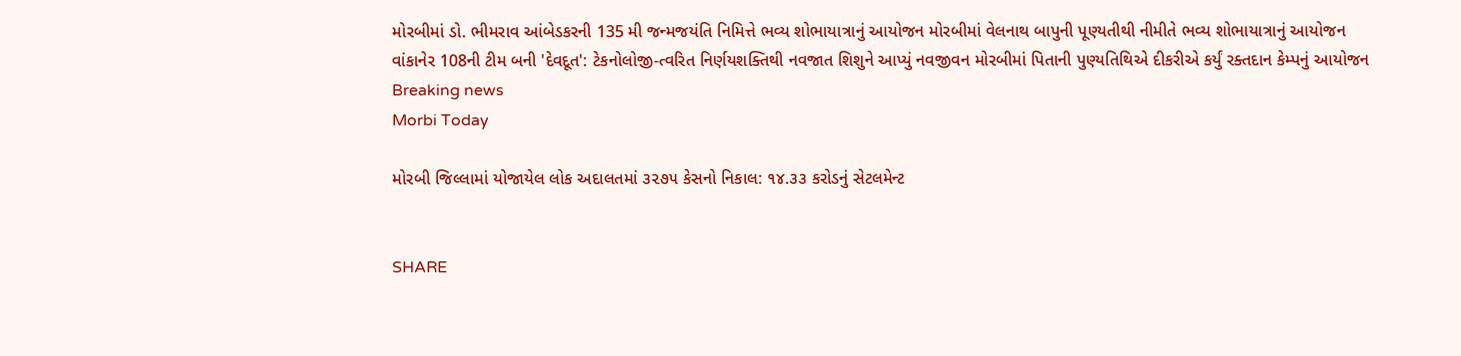મોરબીમાં ડો. ભીમરાવ આંબેડકરની 135 મી જન્મજયંતિ નિમિત્તે ભવ્ય શોભાયાત્રાનું આયોજન મોરબીમાં વેલનાથ બાપુની પૂણ્યતીથી નીમીતે ભવ્ય શોભાયાત્રાનું આયોજન વાંકાનેર 108ની ટીમ બની 'દેવદૂત': ટેકનોલોજી-ત્વરિત નિર્ણયશક્તિથી નવજાત શિશુને આપ્યું નવજીવન મોરબીમાં પિતાની પુણ્યતિથિએ દીકરીએ કર્યું રક્તદાન કેમ્પનું આયોજન
Breaking news
Morbi Today

મોરબી જિલ્લામાં યોજાયેલ લોક અદાલતમાં ૩૨૭૫ કેસનો નિકાલ: ૧૪.૩૩ કરોડનું સેટલમેન્ટ


SHARE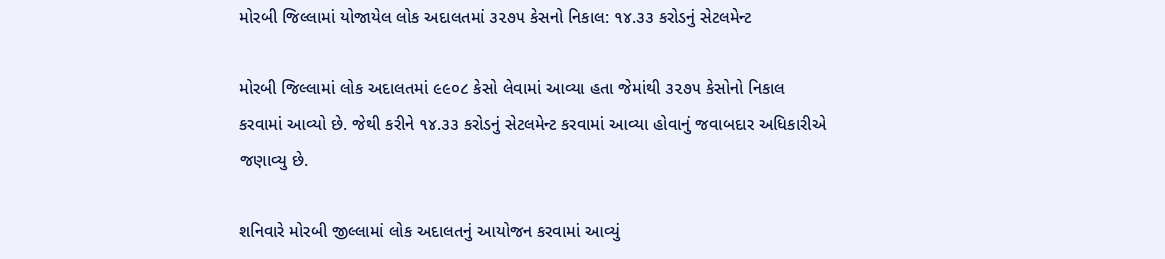મોરબી જિલ્લામાં યોજાયેલ લોક અદાલતમાં ૩૨૭૫ કેસનો નિકાલ: ૧૪.૩૩ કરોડનું સેટલમેન્ટ

મોરબી જિલ્લામાં લોક અદાલતમાં ૯૯૦૮ કેસો લેવામાં આવ્યા હતા જેમાંથી ૩૨૭૫ કેસોનો નિકાલ કરવામાં આવ્યો છે. જેથી કરીને ૧૪.૩૩ કરોડનું સેટલમેન્ટ કરવામાં આવ્યા હોવાનું જવાબદાર અધિકારીએ જણાવ્યુ છે.

શનિવારે મોરબી જીલ્લામાં લોક અદાલતનું આયોજન કરવામાં આવ્યું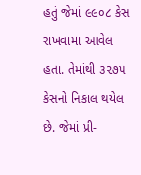હતું જેમાં ૯૯૦૮ કેસ રાખવામા આવેલ હતા. તેમાંથી ૩૨૭૫ કેસનો નિકાલ થયેલ છે. જેમાં પ્રી-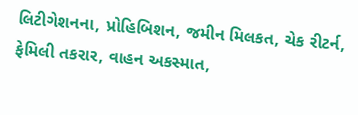લિટીગેશનના, પ્રોહિબિશન, જમીન મિલકત, ચેક રીટર્ન, ફેમિલી તકરાર, વાહન અકસ્માત,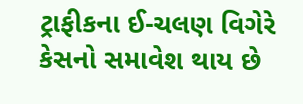ટ્રાફીકના ઈ-ચલણ વિગેરે કેસનો સમાવેશ થાય છે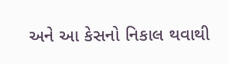અને આ કેસનો નિકાલ થવાથી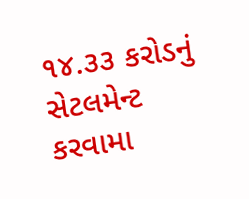૧૪.૩૩ કરોડનું સેટલમેન્ટ કરવામા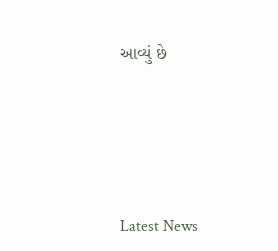આવ્યું છે






Latest News